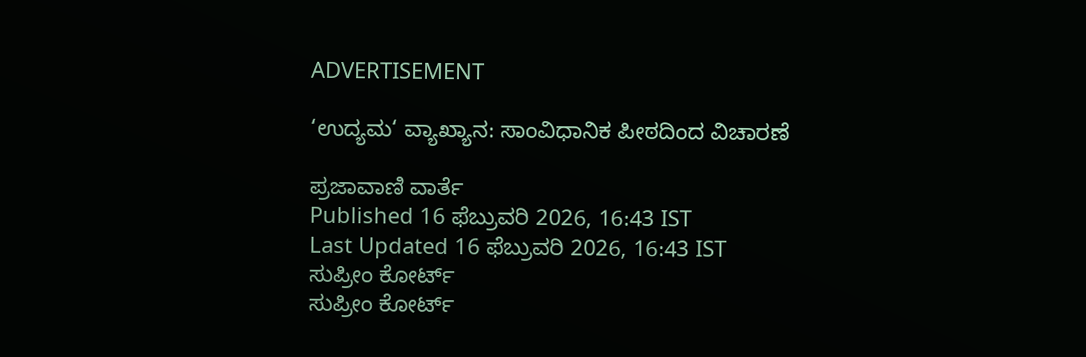ADVERTISEMENT

‘ಉದ್ಯಮ‘ ವ್ಯಾಖ್ಯಾನ: ಸಾಂವಿಧಾನಿಕ ಪೀಠದಿಂದ ವಿಚಾರಣೆ

ಪ್ರಜಾವಾಣಿ ವಾರ್ತೆ
Published 16 ಫೆಬ್ರುವರಿ 2026, 16:43 IST
Last Updated 16 ಫೆಬ್ರುವರಿ 2026, 16:43 IST
ಸುಪ್ರೀಂ ಕೋರ್ಟ್
ಸುಪ್ರೀಂ ಕೋರ್ಟ್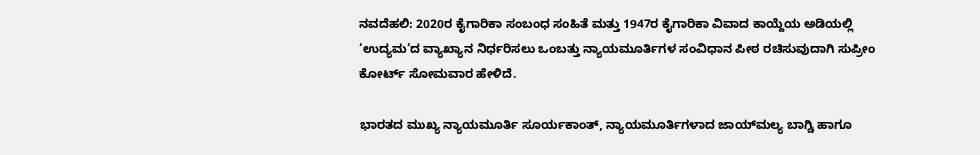ನವದೆಹಲಿ: 2020ರ ಕೈಗಾರಿಕಾ ಸಂಬಂಧ ಸಂಹಿತೆ ಮತ್ತು 1947ರ ಕೈಗಾರಿಕಾ ವಿವಾದ ಕಾಯ್ದೆಯ ಅಡಿಯಲ್ಲಿ ‘ಉದ್ಯಮ‘ದ ವ್ಯಾಖ್ಯಾನ ನಿರ್ಧರಿಸಲು ಒಂಬತ್ತು ನ್ಯಾಯಮೂರ್ತಿಗಳ ಸಂವಿಧಾನ ಪೀಠ ರಚಿಸುವುದಾಗಿ ಸುಪ್ರೀಂ ಕೋರ್ಟ್ ಸೋಮವಾರ ಹೇಳಿದೆ.

ಭಾರತದ ಮುಖ್ಯ ನ್ಯಾಯಮೂರ್ತಿ ಸೂರ್ಯಕಾಂತ್‌, ನ್ಯಾಯಮೂರ್ತಿಗಳಾದ ಜಾಯ್‌ಮಲ್ಯ ಬಾಗ್ಚಿ ಹಾಗೂ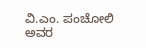ವಿ.ಎಂ. ಪಂಚೋಲಿ ಅವರ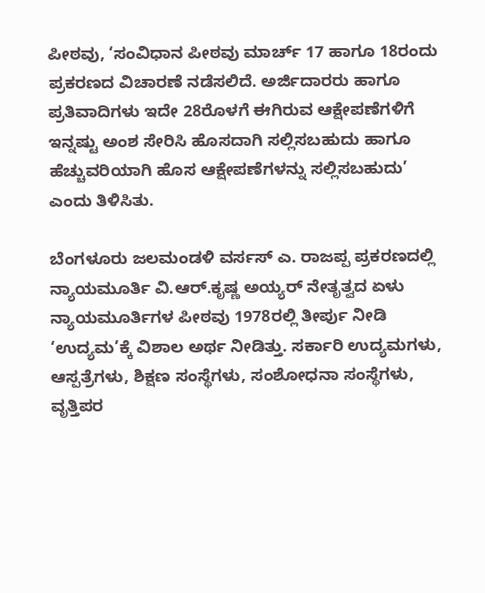ಪೀಠವು, ‘ಸಂವಿಧಾನ ಪೀಠವು ಮಾರ್ಚ್‌ 17 ಹಾಗೂ 18ರಂದು ಪ್ರಕರಣದ ವಿಚಾರಣೆ ನಡೆಸಲಿದೆ. ಅರ್ಜಿದಾರರು ಹಾಗೂ ಪ್ರತಿವಾದಿಗಳು ಇದೇ 28ರೊಳಗೆ ಈಗಿರುವ ಆಕ್ಷೇಪಣೆಗಳಿಗೆ ಇನ್ನಷ್ಟು ಅಂಶ ಸೇರಿಸಿ ಹೊಸದಾಗಿ ಸಲ್ಲಿಸಬಹುದು ಹಾಗೂ ಹೆಚ್ಚುವರಿಯಾಗಿ ಹೊಸ ಆಕ್ಷೇಪಣೆಗಳನ್ನು ಸಲ್ಲಿಸಬಹುದು’ ಎಂದು ತಿಳಿಸಿತು.

ಬೆಂಗಳೂರು ಜಲಮಂಡಳಿ ವರ್ಸಸ್‌ ಎ. ರಾಜಪ್ಪ ಪ್ರಕರಣದಲ್ಲಿ ನ್ಯಾಯಮೂರ್ತಿ ವಿ.ಆರ್.ಕೃಷ್ಣ ಅಯ್ಯರ್‌ ನೇತೃತ್ವದ ಏಳು ನ್ಯಾಯಮೂರ್ತಿಗಳ ಪೀಠವು 1978ರಲ್ಲಿ ತೀರ್ಪು ನೀಡಿ ‘ಉದ್ಯಮ’ಕ್ಕೆ ವಿಶಾಲ ಅರ್ಥ ನೀಡಿತ್ತು. ಸರ್ಕಾರಿ ಉದ್ಯಮಗಳು, ಆಸ್ಪತ್ರೆಗಳು, ಶಿಕ್ಷಣ ಸಂಸ್ಥೆಗಳು, ಸಂಶೋಧನಾ ಸಂಸ್ಥೆಗಳು, ವೃತ್ತಿಪರ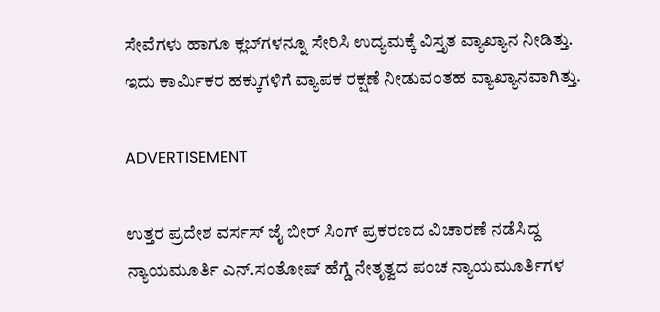ಸೇವೆಗಳು ಹಾಗೂ ಕ್ಲಬ್‌ಗಳನ್ನೂ ಸೇರಿಸಿ ಉದ್ಯಮಕ್ಕೆ ವಿಸ್ತೃತ ವ್ಯಾಖ್ಯಾನ ನೀಡಿತ್ತು. ಇದು ಕಾರ್ಮಿಕರ ಹಕ್ಕುಗಳಿಗೆ ವ್ಯಾಪಕ ರಕ್ಷಣೆ ನೀಡುವಂತಹ ವ್ಯಾಖ್ಯಾನವಾಗಿತ್ತು.

ADVERTISEMENT

ಉತ್ತರ ಪ್ರದೇಶ ವರ್ಸಸ್‌ ಜೈ ಬೀರ್ ಸಿಂಗ್‌ ಪ್ರಕರಣದ ವಿಚಾರಣೆ ನಡೆಸಿದ್ದ ನ್ಯಾಯಮೂರ್ತಿ ಎನ್‌.ಸಂತೋಷ್‌ ಹೆಗ್ಡೆ ನೇತೃತ್ವದ ಪಂಚ ನ್ಯಾಯಮೂರ್ತಿಗಳ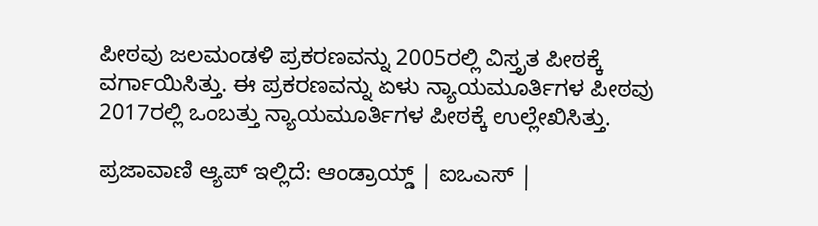ಪೀಠವು ಜಲಮಂಡಳಿ ಪ್ರಕರಣವನ್ನು 2005ರಲ್ಲಿ ವಿಸ್ತೃತ ಪೀಠಕ್ಕೆ ವರ್ಗಾಯಿಸಿತ್ತು. ಈ ಪ್ರಕರಣವನ್ನು ಏಳು ನ್ಯಾಯಮೂರ್ತಿಗಳ ಪೀಠವು 2017ರಲ್ಲಿ ಒಂಬತ್ತು ನ್ಯಾಯಮೂರ್ತಿಗಳ ಪೀಠಕ್ಕೆ ಉಲ್ಲೇಖಿಸಿತ್ತು.

ಪ್ರಜಾವಾಣಿ ಆ್ಯಪ್ ಇಲ್ಲಿದೆ: ಆಂಡ್ರಾಯ್ಡ್ | ಐಒಎಸ್ |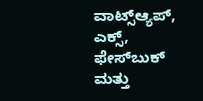ವಾಟ್ಸ್ಆ್ಯಪ್, ಎಕ್ಸ್, ಫೇಸ್‌ಬುಕ್ ಮತ್ತು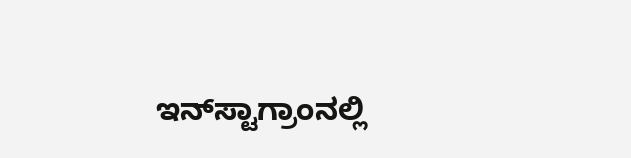ಇನ್‌ಸ್ಟಾಗ್ರಾಂನಲ್ಲಿ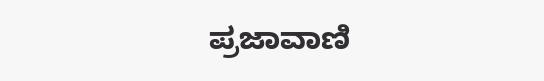ಪ್ರಜಾವಾಣಿ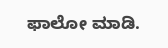ಫಾಲೋ ಮಾಡಿ.